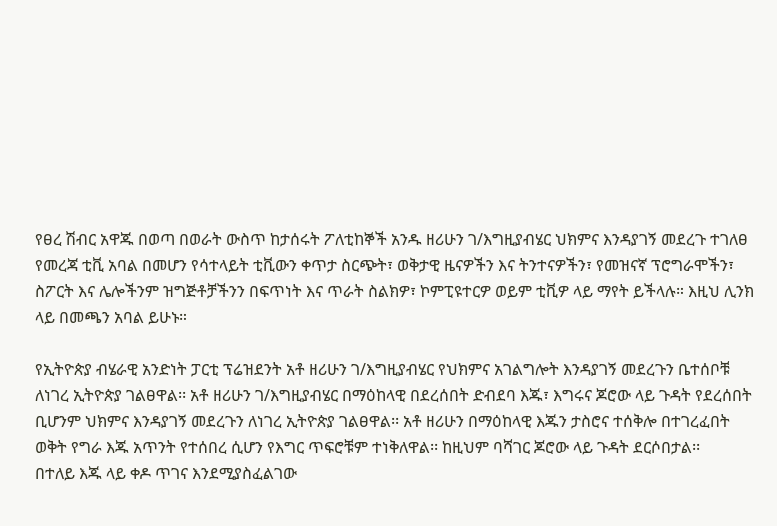የፀረ ሽብር አዋጁ በወጣ በወራት ውስጥ ከታሰሩት ፖለቲከኞች አንዱ ዘሪሁን ገ/እግዚያብሄር ህክምና እንዳያገኝ መደረጉ ተገለፀ
የመረጃ ቲቪ አባል በመሆን የሳተላይት ቲቪውን ቀጥታ ስርጭት፣ ወቅታዊ ዜናዎችን እና ትንተናዎችን፣ የመዝናኛ ፕሮግራሞችን፣ ስፖርት እና ሌሎችንም ዝግጅቶቻችንን በፍጥነት እና ጥራት ስልክዎ፣ ኮምፒዩተርዎ ወይም ቲቪዎ ላይ ማየት ይችላሉ። እዚህ ሊንክ ላይ በመጫን አባል ይሁኑ።

የኢትዮጵያ ብሄራዊ አንድነት ፓርቲ ፕሬዝደንት አቶ ዘሪሁን ገ/እግዚያብሄር የህክምና አገልግሎት እንዳያገኝ መደረጉን ቤተሰቦቹ ለነገረ ኢትዮጵያ ገልፀዋል፡፡ አቶ ዘሪሁን ገ/እግዚያብሄር በማዕከላዊ በደረሰበት ድብደባ እጁ፣ እግሩና ጆሮው ላይ ጉዳት የደረሰበት ቢሆንም ህክምና እንዳያገኝ መደረጉን ለነገረ ኢትዮጵያ ገልፀዋል፡፡ አቶ ዘሪሁን በማዕከላዊ እጁን ታስሮና ተሰቅሎ በተገረፈበት ወቅት የግራ እጁ አጥንት የተሰበረ ሲሆን የእግር ጥፍሮቹም ተነቅለዋል፡፡ ከዚህም ባሻገር ጆሮው ላይ ጉዳት ደርሶበታል፡፡
በተለይ እጁ ላይ ቀዶ ጥገና እንደሚያስፈልገው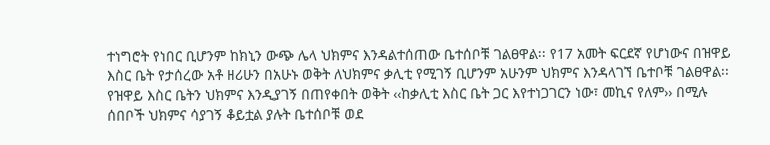ተነግሮት የነበር ቢሆንም ከክኒን ውጭ ሌላ ህክምና እንዳልተሰጠው ቤተሰቦቹ ገልፀዋል፡፡ የ17 አመት ፍርደኛ የሆነውና በዝዋይ እስር ቤት የታሰረው አቶ ዘሪሁን በአሁኑ ወቅት ለህክምና ቃሊቲ የሚገኝ ቢሆንም አሁንም ህክምና እንዳላገኘ ቤተቦቹ ገልፀዋል፡፡ የዝዋይ እስር ቤትን ህክምና እንዲያገኝ በጠየቀበት ወቅት ‹‹ከቃሊቲ እስር ቤት ጋር እየተነጋገርን ነው፣ መኪና የለም›› በሚሉ ሰበቦች ህክምና ሳያገኝ ቆይቷል ያሉት ቤተሰቦቹ ወደ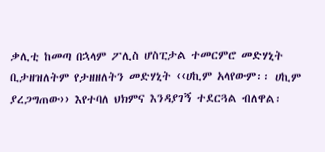ቃሊቲ ከመጣ በኋላም ፖሊስ ሆስፒታል ተመርምሮ መድሃኒት ቢታዘዝለትም የታዘዘለትን መድሃኒት ‹‹ሀኪም አላየውም፡፡ ሀኪም ያረጋግጠው›› እየተባለ ህክምና እንዳያገኝ ተደርጓል ብለዋል፡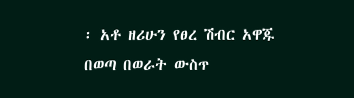፡ አቶ ዘሪሁን የፀረ ሽብር አዋጁ በወጣ በወራት ውስጥ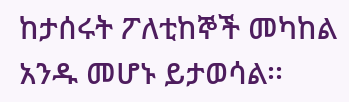ከታሰሩት ፖለቲከኞች መካከል አንዱ መሆኑ ይታወሳል፡፡